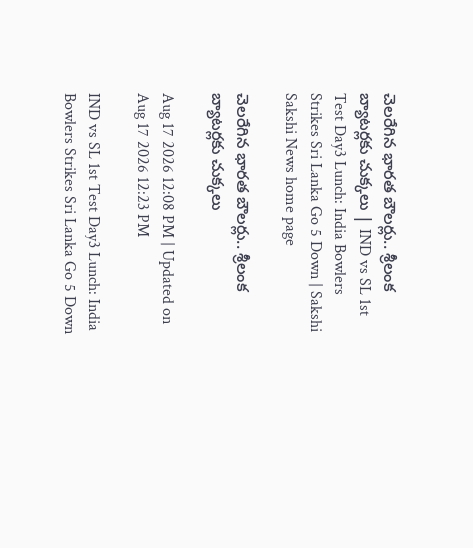చెలరేగిన భారత బౌలర్లు.. శ్రీలంక బ్యాటర్లకు చుక్కలు | IND vs SL 1st Test Day3 Lunch: India Bowlers Strikes Sri Lanka Go 5 Down | Sakshi
Sakshi News home page

చెలరేగిన భారత బౌలర్లు.. శ్రీలంక బ్యాటర్లకు చుక్కలు

Aug 17 2026 12:08 PM | Updated on Aug 17 2026 12:23 PM

IND vs SL 1st Test Day3 Lunch: India Bowlers Strikes Sri Lanka Go 5 Down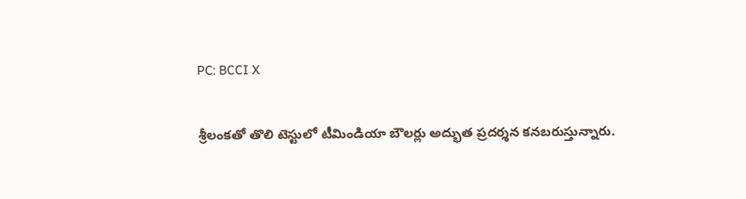PC: BCCI X

శ్రీలంకతో తొలి టెస్టులో టీమిండియా బౌలర్లు అద్భుత ప్రదర్శన కనబరుస్తున్నారు.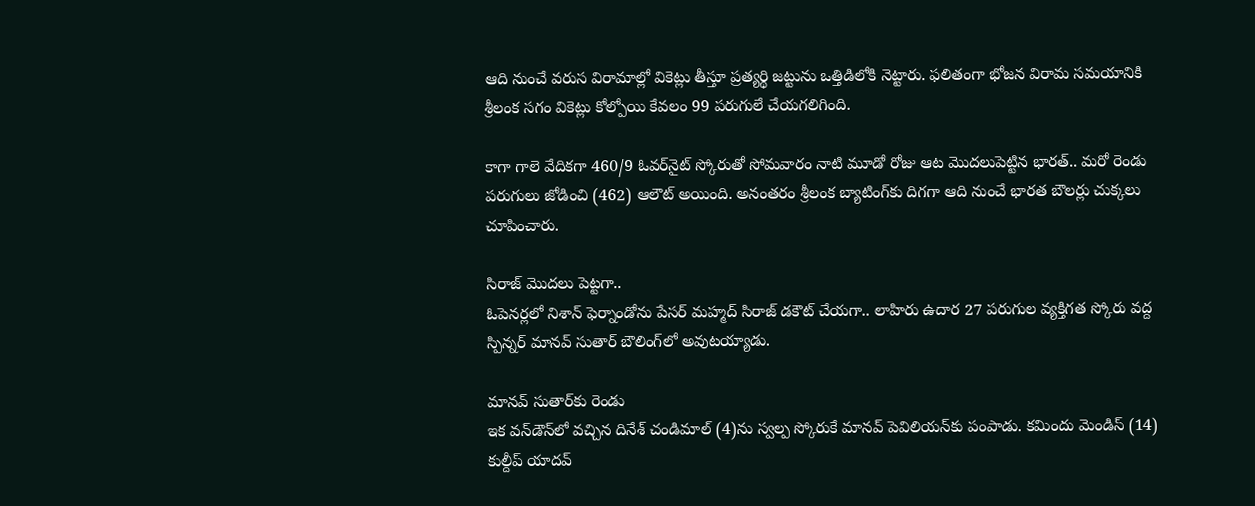ఆది నుంచే వరుస విరామాల్లో వికెట్లు తీస్తూ ప్రత్యర్థి జట్టును ఒత్తిడిలోకి నెట్టారు. ఫలితంగా భోజన విరామ సమయానికి శ్రీలంక సగం వికెట్లు కోల్పోయి కేవలం 99 పరుగులే చేయగలిగింది.

కాగా గాలె వేదికగా 460/9 ఓవర్‌నైట్‌ స్కోరుతో సోమవారం నాటి మూడో రోజు ఆట మొదలుపెట్టిన భారత్‌.. మరో రెండు పరుగులు జోడించి (462) ఆలౌట్‌ అయింది. అనంతరం శ్రీలంక బ్యాటింగ్‌కు దిగగా ఆది నుంచే భారత బౌలర్లు చుక్కలు చూపించారు.

సిరాజ్‌ మొదలు పెట్టగా..
ఓపెనర్లలో నిశాన్‌ ఫెర్నాండోను పేసర్‌ మహ్మద్‌ సిరాజ్‌ డకౌట్‌ చేయగా.. లాహిరు ఉదార 27 పరుగుల వ్యక్తిగత స్కోరు వద్ద స్పిన్నర్‌ మానవ్‌ సుతార్‌ బౌలింగ్‌లో అవుటయ్యాడు.

మానవ్‌ సుతార్‌కు రెండు
ఇక వన్‌డౌన్‌లో వచ్చిన దినేశ్‌ చండిమాల్‌ (4)ను స్వల్ప స్కోరుకే మానవ్‌ పెవిలియన్‌కు పంపాడు. కమిందు మెండిస్‌ (14) కుల్దీప్‌ యాదవ్‌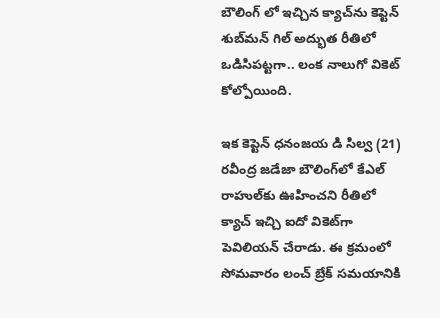బౌలింగ్‌ లో ఇచ్చిన క్యాచ్‌ను కెప్టెన్‌ శుబ్‌మన్‌ గిల్‌ అద్భుత రీతిలో ఒడిసిపట్టగా.. లంక నాలుగో వికెట్‌ కోల్పోయింది.

ఇక కెప్టెన్‌ ధనంజయ డి సిల్వ (21) రవీంద్ర జడేజా బౌలింగ్‌లో కేఎల్‌ రాహుల్‌కు ఊహించని రీతిలో క్యాచ్‌ ఇచ్చి ఐదో వికెట్‌గా పెవిలియన్‌ చేరాడు. ఈ క్రమంలో సోమవారం లంచ్‌ బ్రేక్‌ సమయానికి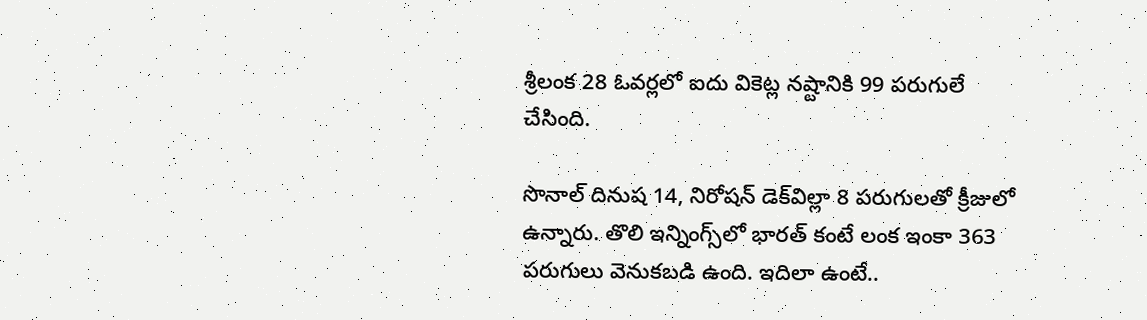శ్రీలంక 28 ఓవర్లలో ఐదు వికెట్ల నష్టానికి 99 పరుగులే చేసింది.

సొనాల్‌ దినుష 14, నిరోషన్‌ డెక్‌విల్లా 8 పరుగులతో క్రీజులో ఉన్నారు. తొలి ఇన్నింగ్స్‌లో భారత్‌ కంటే లంక ఇంకా 363 పరుగులు వెనుకబడి ఉంది. ఇదిలా ఉంటే..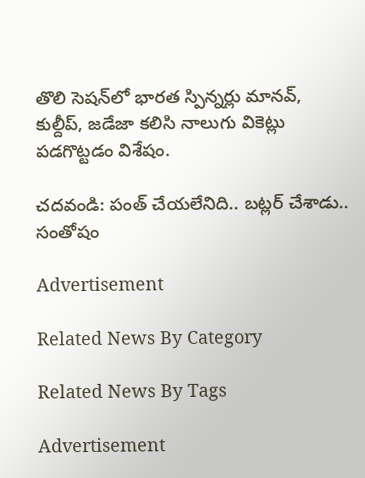తొలి సెషన్‌లో భారత స్పిన్నర్లు మానవ్‌, కుల్దీప్‌, జడేజా కలిసి నాలుగు వికెట్లు పడగొట్టడం విశేషం.

చదవండి: పంత్‌ చేయలేనిది.. బట్లర్‌ చేశాడు.. సంతోషం

Advertisement

Related News By Category

Related News By Tags

Advertisement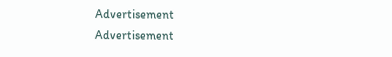Advertisement
Advertisement